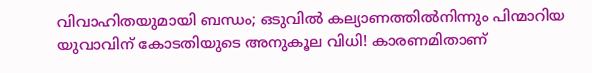വിവാഹിതയുമായി ബന്ധം; ഒടുവില്‍ കല്യാണത്തില്‍നിന്നും പിന്മാറിയ യുവാവിന് കോടതിയുടെ അനുകൂല വിധി! കാരണമിതാണ്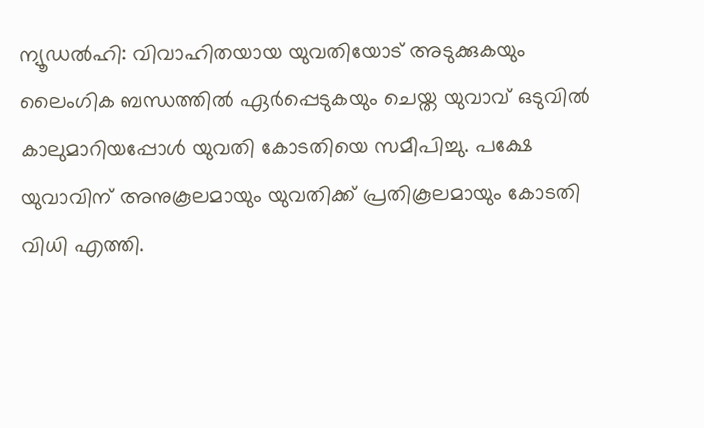ന്യൂഡല്‍ഹി: വിവാഹിതയായ യുവതിയോട് അടുക്കുകയും ലൈംഗിക ബന്ധത്തില്‍ ഏര്‍പ്പെടുകയും ചെയ്ത യുവാവ് ഒടുവില്‍ കാലുമാറിയപ്പോള്‍ യുവതി കോടതിയെ സമീപിച്ചു. പക്ഷേ യുവാവിന് അനുകൂലമായും യുവതിക്ക് പ്രതികൂലമായും കോടതി വിധി എത്തി.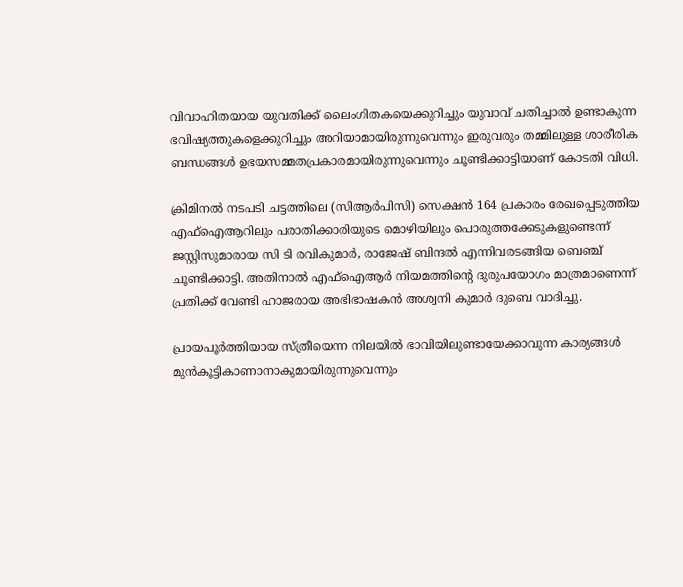വിവാഹിതയായ യുവതിക്ക് ലൈംഗിതകയെക്കുറിച്ചും യുവാവ് ചതിച്ചാല്‍ ഉണ്ടാകുന്ന ഭവിഷ്യത്തുകളെക്കുറിച്ചും അറിയാമായിരുന്നുവെന്നും ഇരുവരും തമ്മിലുള്ള ശാരീരിക ബന്ധങ്ങള്‍ ഉഭയസമ്മതപ്രകാരമായിരുന്നുവെന്നും ചൂണ്ടിക്കാട്ടിയാണ് കോടതി വിധി.

ക്രിമിനല്‍ നടപടി ചട്ടത്തിലെ (സിആര്‍പിസി) സെക്ഷന്‍ 164 പ്രകാരം രേഖപ്പെടുത്തിയ എഫ്‌ഐആറിലും പരാതിക്കാരിയുടെ മൊഴിയിലും പൊരുത്തക്കേടുകളുണ്ടെന്ന് ജസ്റ്റിസുമാരായ സി ടി രവികുമാര്‍, രാജേഷ് ബിന്ദല്‍ എന്നിവരടങ്ങിയ ബെഞ്ച് ചൂണ്ടിക്കാട്ടി. അതിനാല്‍ എഫ്‌ഐആര്‍ നിയമത്തിന്റെ ദുരുപയോഗം മാത്രമാണെന്ന് പ്രതിക്ക് വേണ്ടി ഹാജരായ അഭിഭാഷകന്‍ അശ്വനി കുമാര്‍ ദുബെ വാദിച്ചു.

പ്രായപൂര്‍ത്തിയായ സ്ത്രീയെന്ന നിലയില്‍ ഭാവിയിലുണ്ടായേക്കാവുന്ന കാര്യങ്ങള്‍ മുന്‍കൂട്ടികാണാനാകുമായിരുന്നുവെന്നും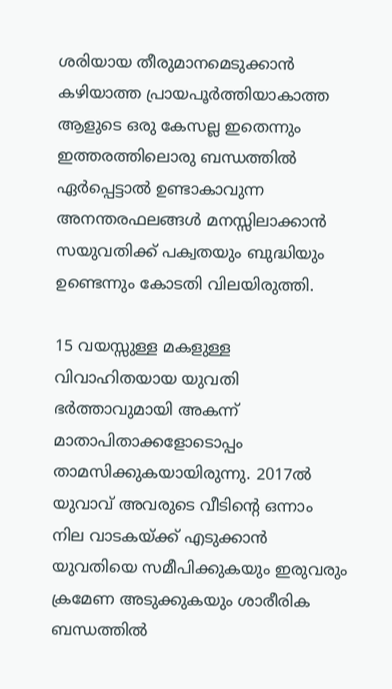ശരിയായ തീരുമാനമെടുക്കാന്‍ കഴിയാത്ത പ്രായപൂര്‍ത്തിയാകാത്ത ആളുടെ ഒരു കേസല്ല ഇതെന്നും ഇത്തരത്തിലൊരു ബന്ധത്തില്‍ ഏര്‍പ്പെട്ടാല്‍ ഉണ്ടാകാവുന്ന അനന്തരഫലങ്ങള്‍ മനസ്സിലാക്കാന്‍ സയുവതിക്ക് പക്വതയും ബുദ്ധിയും ഉണ്ടെന്നും കോടതി വിലയിരുത്തി.

15 വയസ്സുള്ള മകളുള്ള വിവാഹിതയായ യുവതി ഭര്‍ത്താവുമായി അകന്ന് മാതാപിതാക്കളോടൊപ്പം താമസിക്കുകയായിരുന്നു. 2017ല്‍ യുവാവ് അവരുടെ വീടിന്റെ ഒന്നാം നില വാടകയ്ക്ക് എടുക്കാന്‍ യുവതിയെ സമീപിക്കുകയും ഇരുവരും ക്രമേണ അടുക്കുകയും ശാരീരിക ബന്ധത്തില്‍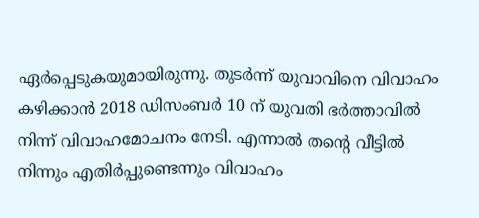ഏര്‍പ്പെടുകയുമായിരുന്നു. തുടര്‍ന്ന് യുവാവിനെ വിവാഹം കഴിക്കാന്‍ 2018 ഡിസംബര്‍ 10 ന് യുവതി ഭര്‍ത്താവില്‍ നിന്ന് വിവാഹമോചനം നേടി. എന്നാല്‍ തന്റെ വീട്ടില്‍ നിന്നും എതിര്‍പ്പുണ്ടെന്നും വിവാഹം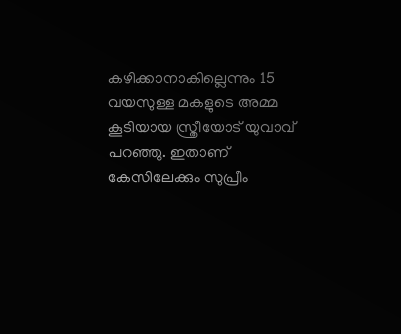കഴിക്കാനാകില്ലെന്നും 15 വയസുള്ള മകളുടെ അമ്മ കൂടിയായ സ്ത്രീയോട് യുവാവ് പറഞ്ഞു. ഇതാണ് കേസിലേക്കും സുപ്രീം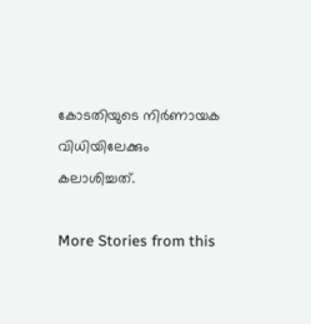കോടതിയുടെ നിര്‍ണായക വിധിയിലേക്കും കലാശിച്ചത്.

More Stories from this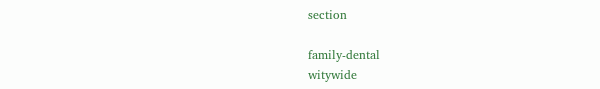section

family-dental
witywide